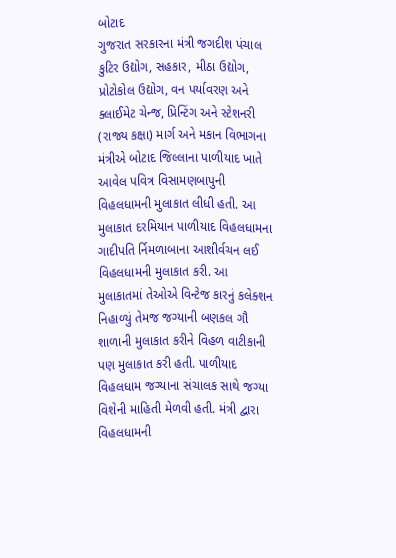બોટાદ
ગુજરાત સરકારના મંત્રી જગદીશ પંચાલ કુટિર ઉદ્યોગ, સહકાર, મીઠા ઉદ્યોગ, પ્રોટોકોલ ઉદ્યોગ, વન પર્યાવરણ અને ક્લાઈમેટ ચેન્જ, પ્રિન્ટિંગ અને સ્ટેશનરી (રાજ્ય કક્ષા) માર્ગ અને મકાન વિભાગના મંત્રીએ બોટાદ જિલ્લાના પાળીયાદ ખાતે આવેલ પવિત્ર વિસામણબાપુની વિહલધામની મુલાકાત લીધી હતી. આ મુલાકાત દરમિયાન પાળીયાદ વિહલધામના ગાદીપતિ ર્નિમળાબાના આશીર્વચન લઈ વિહલધામની મુલાકાત કરી. આ મુલાકાતમાં તેઓએ વિન્ટેજ કારનું કલેક્શન નિહાળ્યું તેમજ જગ્યાની બણકલ ગૌ શાળાની મુલાકાત કરીને વિહળ વાટીકાની પણ મુલાકાત કરી હતી. પાળીયાદ વિહલધામ જગ્યાના સંચાલક સાથે જગ્યા વિશેની માહિતી મેળવી હતી. મંત્રી દ્વારા વિહલધામની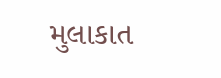મુલાકાત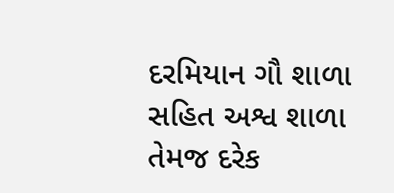દરમિયાન ગૌ શાળા સહિત અશ્વ શાળા તેમજ દરેક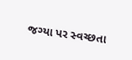જગ્યા પર સ્વચ્છતા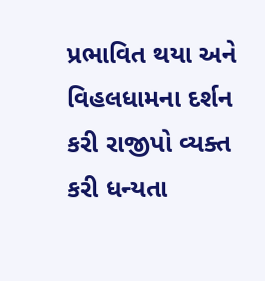પ્રભાવિત થયા અને વિહલધામના દર્શન કરી રાજીપો વ્યક્ત કરી ધન્યતા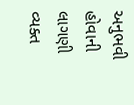અનુભવી હોવાની લાગણી વ્યક્ત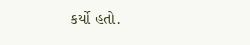કર્યો હતો.